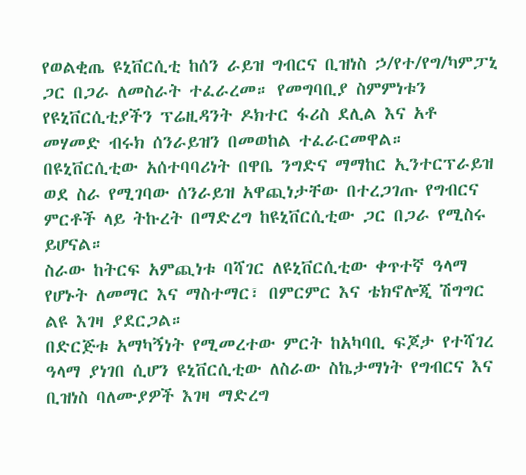የወልቂጤ ዩኒቨርሲቲ ከሰን ራይዝ ግብርና ቢዝነስ ኃ/የተ/የግ/ካምፓኒ ጋር በጋራ ለመስራት ተፈራረመ። የመግባቢያ ስምምነቱን የዩኒቨርሲቲያችን ፕሬዚዳንት ዶክተር ፋሪስ ደሊል እና አቶ መሃመድ ብሩክ ሰንራይዝን በመወከል ተፈራርመዋል።
በዩኒቨርሲቲው አሰተባባሪነት በዋቤ ንግድና ማማከር ኢንተርፕራይዝ ወደ ስራ የሚገባው ሰንራይዝ አዋጪነታቸው በተረጋገጡ የግብርና ምርቶች ላይ ትኩረት በማድረግ ከዩኒቨርሲቲው ጋር በጋራ የሚስሩ ይሆናል።
ስራው ከትርፍ አምጪነቱ ባሻገር ለዩኒቨርሲቲው ቀጥተኛ ዓላማ የሆኑት ለመማር እና ማስተማር፣ በምርምር እና ቴክኖሎጂ ሽግግር ልዩ እገዛ ያደርጋል።
በድርጅቱ አማካኝነት የሚመረተው ምርት ከአካባቢ ፍጆታ የተሻገረ ዓላማ ያነገበ ሲሆን ዩኒቨርሲቲው ለስራው ስኬታማነት የግብርና እና ቢዝነስ ባለሙያዎች እገዛ ማድረግ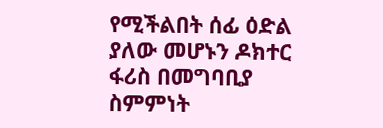የሚችልበት ሰፊ ዕድል ያለው መሆኑን ዶክተር ፋሪስ በመግባቢያ ስምምነት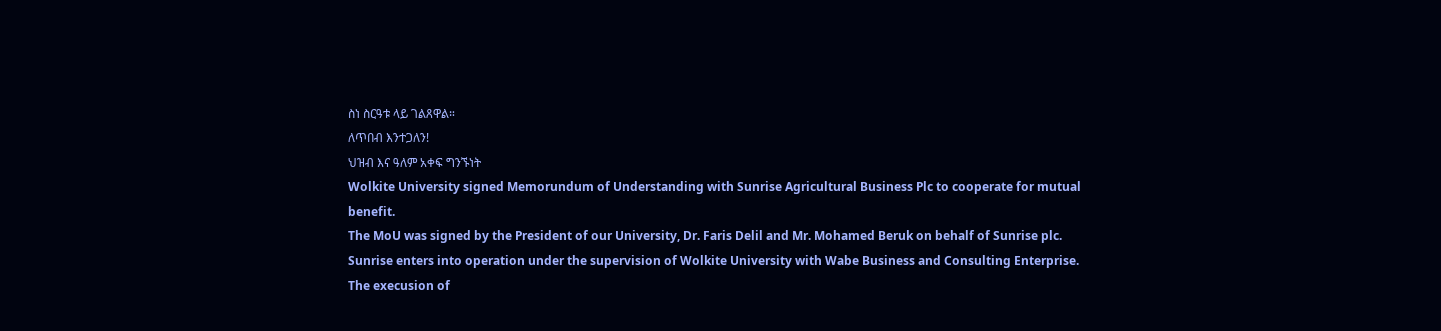ስነ ስርዓቱ ላይ ገልጸዋል።
ለጥበብ እንተጋለን!
ህዝብ እና ዓለም አቀፍ ግንኙነት
Wolkite University signed Memorundum of Understanding with Sunrise Agricultural Business Plc to cooperate for mutual benefit.
The MoU was signed by the President of our University, Dr. Faris Delil and Mr. Mohamed Beruk on behalf of Sunrise plc.
Sunrise enters into operation under the supervision of Wolkite University with Wabe Business and Consulting Enterprise.
The execusion of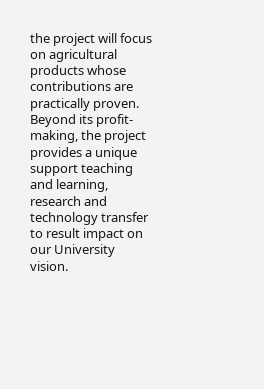the project will focus on agricultural products whose contributions are practically proven. Beyond its profit-making, the project provides a unique support teaching and learning, research and technology transfer to result impact on our University vision.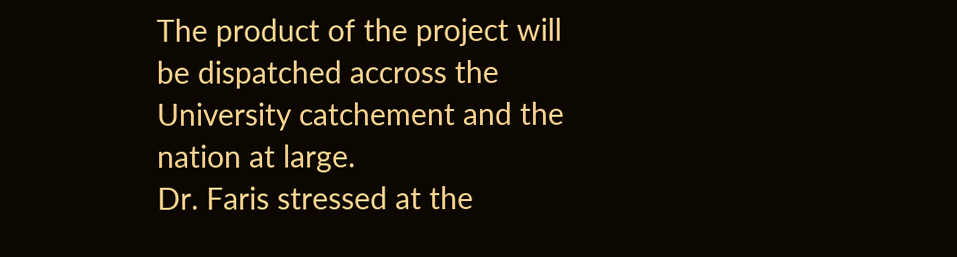The product of the project will be dispatched accross the University catchement and the nation at large.
Dr. Faris stressed at the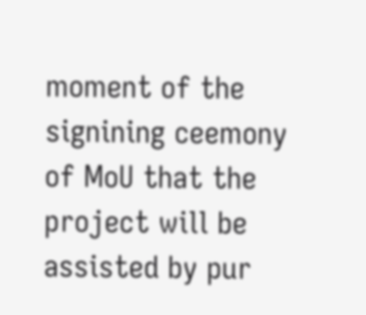moment of the signining ceemony of MoU that the project will be assisted by pur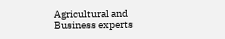Agricultural and Business experts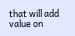that will add value on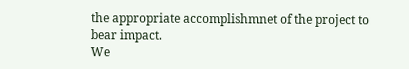the appropriate accomplishmnet of the project to bear impact.
We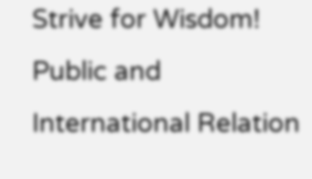Strive for Wisdom!
Public and International Relation